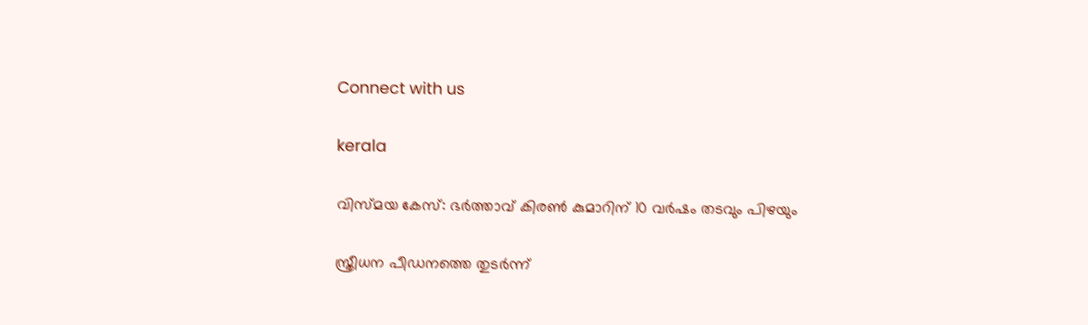Connect with us

kerala

വിസ്മയ കേസ്: ഭര്‍ത്താവ് കിരണ്‍ കുമാറിന് 10 വര്‍ഷം തടവും പിഴയും

സ്ത്രീധന പീഡനത്തെ തുടര്‍ന്ന്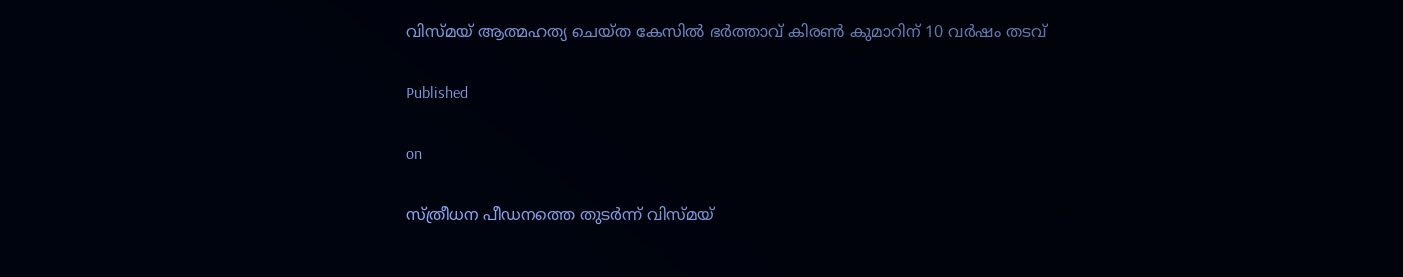വിസ്മയ് ആത്മഹത്യ ചെയ്ത കേസില്‍ ഭര്‍ത്താവ് കിരണ്‍ കുമാറിന് 10 വര്‍ഷം തടവ്

Published

on

സ്ത്രീധന പീഡനത്തെ തുടര്‍ന്ന് വിസ്മയ്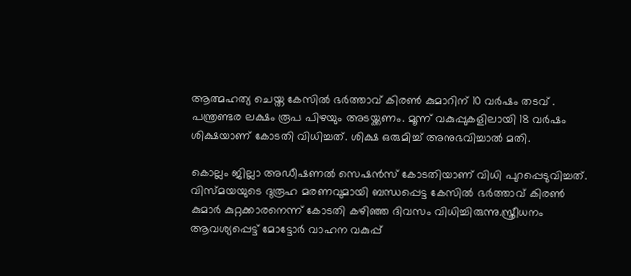ആത്മഹത്യ ചെയ്ത കേസില്‍ ഭര്‍ത്താവ് കിരണ്‍ കുമാറിന് 10 വര്‍ഷം തടവ് . പന്ത്രണ്ടര ലക്ഷം രൂപ പിഴയും അടയ്ക്കണം. മൂന്ന് വകുപ്പുകളിലായി 18 വര്‍ഷം ശിക്ഷയാണ് കോടതി വിധിച്ചത്. ശിക്ഷ ഒരുമിച്ച് അനുഭവിച്ചാല്‍ മതി.

കൊല്ലം ജില്ലാ അഡീഷണല്‍ സെഷന്‍സ് കോടതിയാണ് വിധി പുറപ്പെടുവിച്ചത്. വിസ്മയയുടെ ദുരൂഹ മരണവുമായി ബന്ധപ്പെട്ട കേസില്‍ ഭര്‍ത്താവ് കിരണ്‍ കുമാര്‍ കുറ്റക്കാരനെന്ന് കോടതി കഴിഞ്ഞ ദിവസം വിധിച്ചിരുന്നു.സ്ത്രീധനം ആവശ്യപ്പെട്ട് മോട്ടോര്‍ വാഹന വകുപ്പ്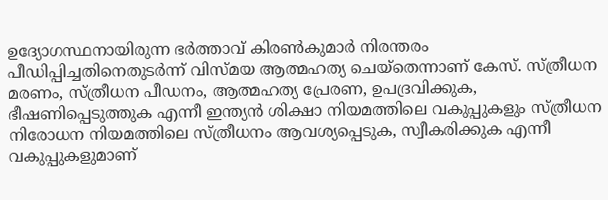ഉദ്യോഗസ്ഥനായിരുന്ന ഭര്‍ത്താവ് കിരണ്‍കുമാര്‍ നിരന്തരം പീഡിപ്പിച്ചതിനെതുടര്‍ന്ന് വിസ്മയ ആത്മഹത്യ ചെയ്തെന്നാണ് കേസ്. സ്ത്രീധന മരണം, സ്ത്രീധന പീഡനം, ആത്മഹത്യ പ്രേരണ, ഉപദ്രവിക്കുക, ഭീഷണിപ്പെടുത്തുക എന്നീ ഇന്ത്യന്‍ ശിക്ഷാ നിയമത്തിലെ വകുപ്പുകളും സ്ത്രീധന നിരോധന നിയമത്തിലെ സ്ത്രീധനം ആവശ്യപ്പെടുക, സ്വീകരിക്കുക എന്നീ വകുപ്പുകളുമാണ്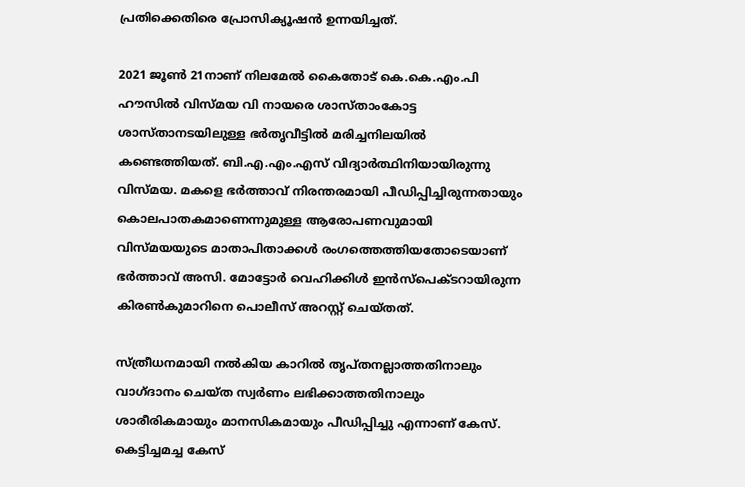പ്രതിക്കെതിരെ പ്രോസിക്യൂഷന്‍ ഉന്നയിച്ചത്.

2021 ജൂണ്‍ 21നാണ് നിലമേല്‍ കൈതോട് കെ.കെ.എം.പി ഹൗസില്‍ വിസ്മയ വി നായരെ ശാസ്താംകോട്ട ശാസ്താനടയിലുള്ള ഭര്‍തൃവീട്ടില്‍ മരിച്ചനിലയില്‍ കണ്ടെത്തിയത്. ബി.എ.എം.എസ് വിദ്യാര്‍ത്ഥിനിയായിരുന്നു വിസ്മയ. മകളെ ഭര്‍ത്താവ് നിരന്തരമായി പീഡിപ്പിച്ചിരുന്നതായും കൊലപാതകമാണെന്നുമുള്ള ആരോപണവുമായി വിസ്മയയുടെ മാതാപിതാക്കള്‍ രംഗത്തെത്തിയതോടെയാണ് ഭര്‍ത്താവ് അസി. മോട്ടോര്‍ വെഹിക്കിള്‍ ഇന്‍സ്പെക്ടറായിരുന്ന കിരണ്‍കുമാറിനെ പൊലീസ് അറസ്റ്റ് ചെയ്തത്.

സ്ത്രീധനമായി നല്‍കിയ കാറില്‍ തൃപ്തനല്ലാത്തതിനാലും വാഗ്ദാനം ചെയ്ത സ്വര്‍ണം ലഭിക്കാത്തതിനാലും ശാരീരികമായും മാനസികമായും പീഡിപ്പിച്ചു എന്നാണ് കേസ്. കെട്ടിച്ചമച്ച കേസ്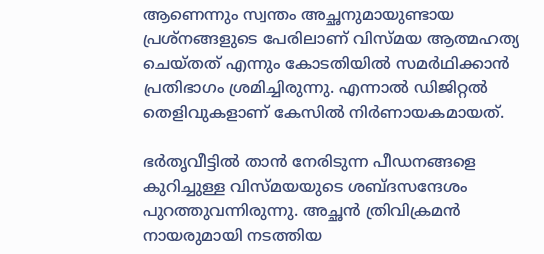ആണെന്നും സ്വന്തം അച്ഛനുമായുണ്ടായ പ്രശ്നങ്ങളുടെ പേരിലാണ് വിസ്മയ ആത്മഹത്യ ചെയ്തത് എന്നും കോടതിയില്‍ സമര്‍ഥിക്കാന്‍ പ്രതിഭാഗം ശ്രമിച്ചിരുന്നു. എന്നാല്‍ ഡിജിറ്റല്‍ തെളിവുകളാണ് കേസില്‍ നിര്‍ണായകമായത്.

ഭര്‍തൃവീട്ടില്‍ താന്‍ നേരിടുന്ന പീഡനങ്ങളെ കുറിച്ചുള്ള വിസ്മയയുടെ ശബ്ദസന്ദേശം പുറത്തുവന്നിരുന്നു. അച്ഛന്‍ ത്രിവിക്രമന്‍ നായരുമായി നടത്തിയ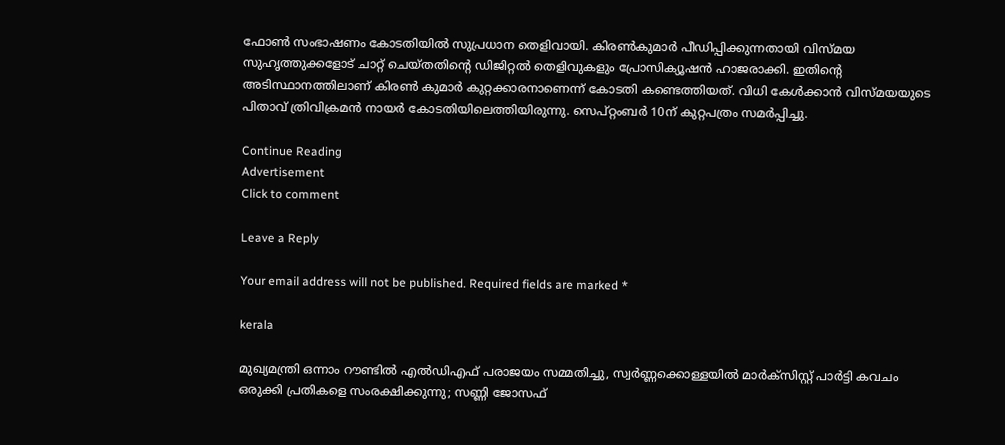ഫോണ്‍ സംഭാഷണം കോടതിയില്‍ സുപ്രധാന തെളിവായി. കിരണ്‍കുമാര്‍ പീഡിപ്പിക്കുന്നതായി വിസ്മയ സുഹൃത്തുക്കളോട് ചാറ്റ് ചെയ്തതിന്റെ ഡിജിറ്റല്‍ തെളിവുകളും പ്രോസിക്യൂഷന്‍ ഹാജരാക്കി. ഇതിന്റെ അടിസ്ഥാനത്തിലാണ് കിരണ്‍ കുമാര്‍ കുറ്റക്കാരനാണെന്ന് കോടതി കണ്ടെത്തിയത്. വിധി കേള്‍ക്കാന്‍ വിസ്മയയുടെ പിതാവ് ത്രിവിക്രമന്‍ നായര്‍ കോടതിയിലെത്തിയിരുന്നു. സെപ്റ്റംബര്‍ 10ന് കുറ്റപത്രം സമര്‍പ്പിച്ചു.

Continue Reading
Advertisement
Click to comment

Leave a Reply

Your email address will not be published. Required fields are marked *

kerala

മുഖ്യമന്ത്രി ഒന്നാം റൗണ്ടിൽ എൽഡിഎഫ് പരാജയം സമ്മതിച്ചു, സ്വർണ്ണക്കൊള്ളയിൽ മാർക്സിസ്റ്റ് പാർട്ടി കവചം ഒരുക്കി പ്രതികളെ സംരക്ഷിക്കുന്നു; സണ്ണി ജോസഫ്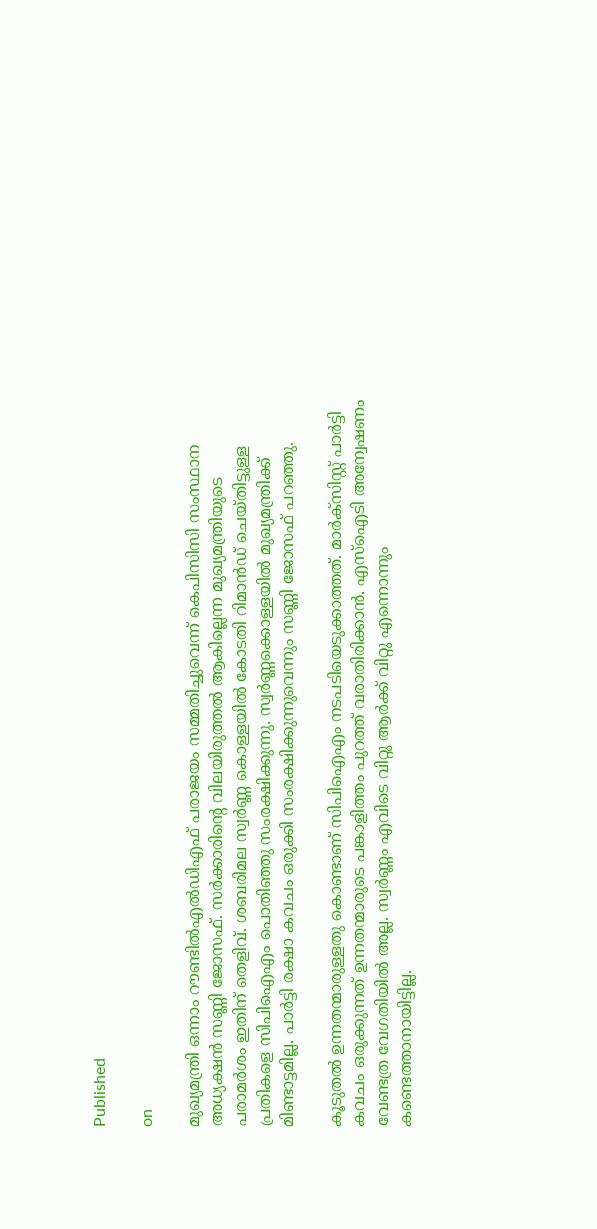Published

on

മുഖ്യമന്ത്രി ഒന്നാം റൗണ്ടിൽഎൽഡിഎഫ് പരാജയം സമ്മതിച്ചുവെന്ന് കെപിസിസി സംസ്ഥാന അധ്യക്ഷൻ സണ്ണി ജോസഫ്. സർക്കാരിന്റെ വിലയിരുത്തൽ ആകില്ലെന്ന മുഖ്യമന്ത്രിയുടെ പരാമർശം ഇതിന് തെളിവ്. ശബരിമല സ്വർണ്ണ കൊള്ളയിൽ കോടതി റിമാൻഡ് ചെയ്തിട്ടുള്ള പ്രതികളെ സിപിഐഎം പൊതിഞ്ഞു സംരക്ഷിക്കുന്നു. സ്വർണ്ണക്കൊള്ളയിൽ മുഖ്യമന്ത്രിക്ക് മിണ്ടാട്ടമില്ല. പാർട്ടി രക്ഷാ കവചം ഒരുക്കി സംരക്ഷിക്കുന്നുവെന്നും സണ്ണി ജോസഫ് പറഞ്ഞു.

കൂടുതൽ ഉന്നതന്മാരുള്ളതു കൊണ്ടാണ് സിപിഐഎം നടപടിയെടുക്കാത്തത്. മാർക്സിസ്റ്റ് പാർട്ടി കവചം ഒരുക്കുന്നത് ഉന്നതന്മാരുടെ പങ്കാളിത്തം പുറത്ത് വരാതിരിക്കാൻ. എസ്ഐടി അന്വേഷണം വേണ്ടത്ര വേഗതിയിൽ അല്ല. സ്വർണ്ണം എവിടെ വിറ്റു ആർക്ക് വിറ്റു എന്നൊന്നും കണ്ടെത്താനായിട്ടില്ല.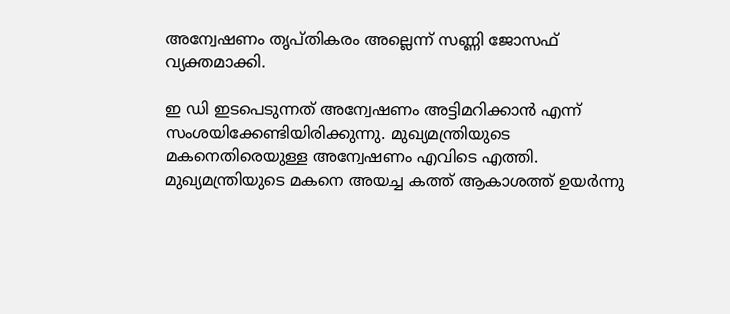അന്വേഷണം തൃപ്തികരം അല്ലെന്ന് സണ്ണി ജോസഫ് വ്യക്തമാക്കി.

ഇ ഡി ഇടപെടുന്നത് അന്വേഷണം അട്ടിമറിക്കാൻ എന്ന് സംശയിക്കേണ്ടിയിരിക്കുന്നു. മുഖ്യമന്ത്രിയുടെ മകനെതിരെയുള്ള അന്വേഷണം എവിടെ എത്തി. മുഖ്യമന്ത്രിയുടെ മകനെ അയച്ച കത്ത് ആകാശത്ത് ഉയർന്നു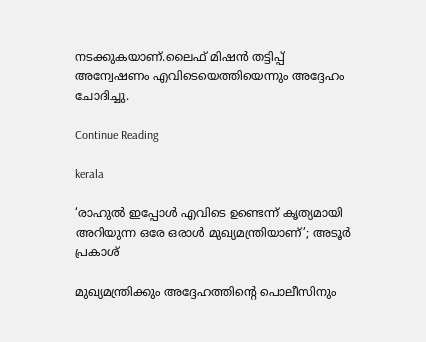നടക്കുകയാണ്.ലൈഫ് മിഷൻ തട്ടിപ്പ് അന്വേഷണം എവിടെയെത്തിയെന്നും അദ്ദേഹം ചോദിച്ചു.

Continue Reading

kerala

‘രാഹുല്‍ ഇപ്പോള്‍ എവിടെ ഉണ്ടെന്ന് കൃത്യമായി അറിയുന്ന ഒരേ ഒരാള്‍ മുഖ്യമന്ത്രിയാണ്’; അടൂര്‍ പ്രകാശ്

മുഖ്യമന്ത്രിക്കും അദ്ദേഹത്തിന്‍റെ പൊലീസിനും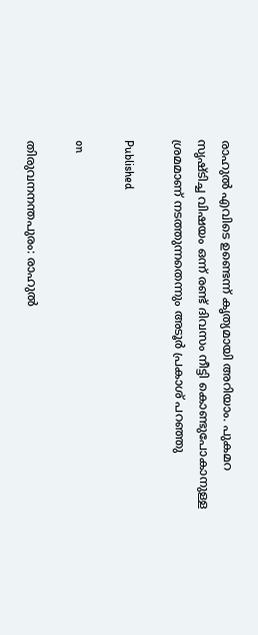രാഹുല്‍ എവിടെ ഉണ്ടെന്ന് കൃത്യമായി അറിയാം. പുകമറ സൃഷ്ടിച്ച വിഷയം ഒന്ന് രണ്ട് ദിവസം നീട്ടി കൊണ്ടുപോകാനുള്ള ശ്രമമാണ് നടത്തുന്നതെന്നും അടൂർ പ്രകാശ് പറഞ്ഞു

Published

on

തിരുവനനന്തപുരം: രാഹുൽ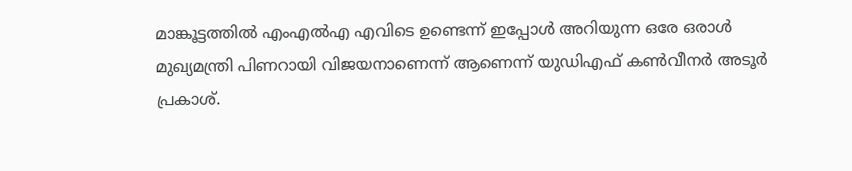മാങ്കൂട്ടത്തിൽ എംഎല്‍എ എവിടെ ഉണ്ടെന്ന് ഇപ്പോൾ അറിയുന്ന ഒരേ ഒരാൾ മുഖ്യമന്ത്രി പിണറായി വിജയനാണെന്ന് ആണെന്ന് യുഡിഎഫ് കൺവീനർ അടൂർ പ്രകാശ്.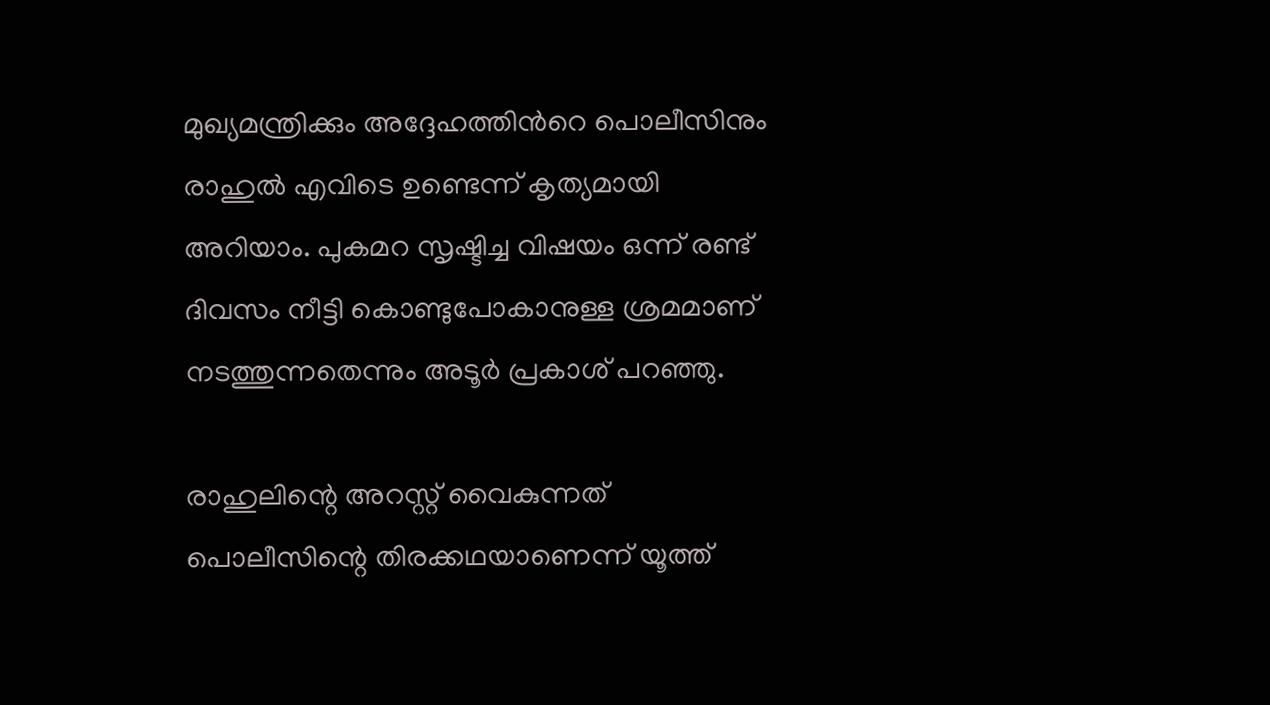മുഖ്യമന്ത്രിക്കും അദ്ദേഹത്തിന്‍റെ പൊലീസിനും രാഹുല്‍ എവിടെ ഉണ്ടെന്ന് കൃത്യമായി അറിയാം. പുകമറ സൃഷ്ടിച്ച വിഷയം ഒന്ന് രണ്ട് ദിവസം നീട്ടി കൊണ്ടുപോകാനുള്ള ശ്രമമാണ് നടത്തുന്നതെന്നും അടൂർ പ്രകാശ് പറഞ്ഞു.

രാഹുലിന്റെ അറസ്റ്റ് വൈകുന്നത് പൊലീസിന്റെ തിരക്കഥയാണെന്ന് യൂത്ത്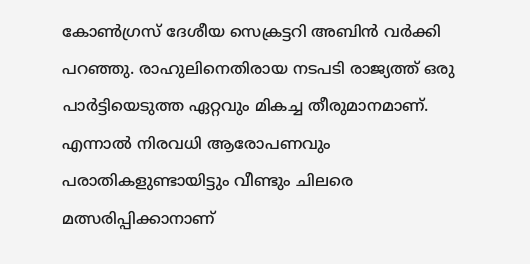കോൺഗ്രസ് ദേശീയ സെക്രട്ടറി അബിൻ വർക്കി പറഞ്ഞു. രാഹുലിനെതിരായ നടപടി രാജ്യത്ത് ഒരു പാർട്ടിയെടുത്ത ഏറ്റവും മികച്ച തീരുമാനമാണ്. എന്നാൽ നിരവധി ആരോപണവും പരാതികളുണ്ടായിട്ടും വീണ്ടും ചിലരെ മത്സരിപ്പിക്കാനാണ്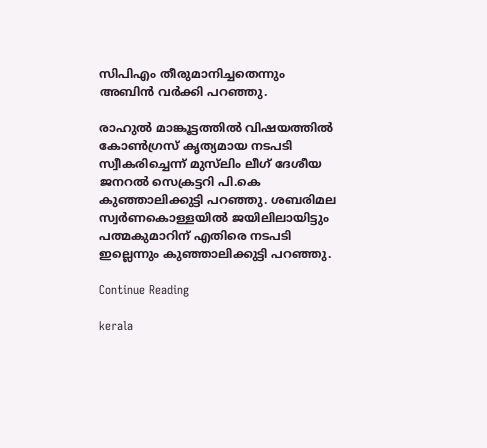സിപിഎം തീരുമാനിച്ചതെന്നും അബിൻ വർക്കി പറഞ്ഞു.

രാഹുൽ മാങ്കൂട്ടത്തിൽ വിഷയത്തിൽ കോൺഗ്രസ് കൃത്യമായ നടപടി സ്വീകരിച്ചെന്ന് മുസ്‍ലിം ലീഗ് ദേശീയ ജനറൽ സെക്രട്ടറി പി.കെ കുഞ്ഞാലിക്കുട്ടി പറഞ്ഞു. ശബരിമല സ്വർണകൊള്ളയിൽ ജയിലിലായിട്ടും പത്മകുമാറിന് എതിരെ നടപടി ഇല്ലെന്നും കുഞ്ഞാലിക്കുട്ടി പറഞ്ഞു.

Continue Reading

kerala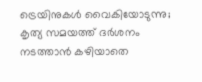ട്രെയിനുകള്‍ വൈകിയോടുന്നു; കൃത്യ സമയത്ത് ദര്‍ശനം നടത്താന്‍ കഴിയാതെ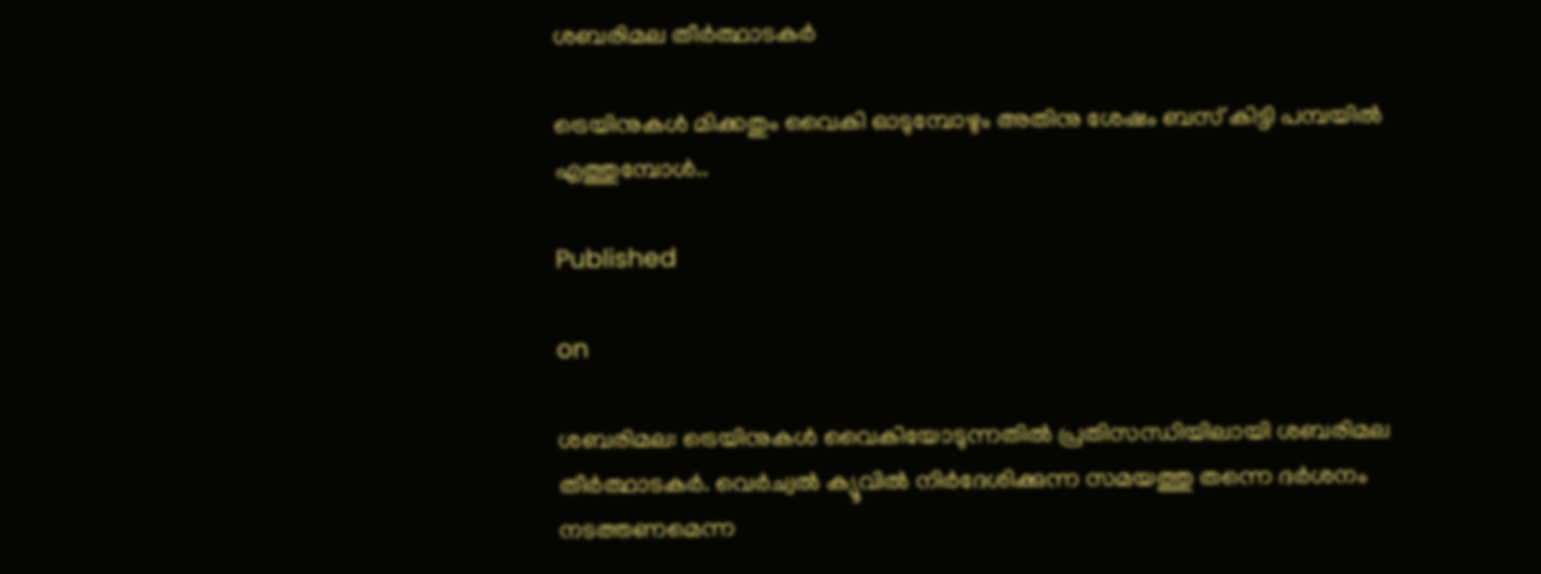ശബരിമല തീര്‍ത്ഥാടകര്‍

ട്രെയിനുകള്‍ മിക്കതും വൈകി ഓടുമ്പോഴും അതിനു ശേഷം ബസ് കിട്ടി പമ്പയില്‍ എത്തുമ്പോള്‍..

Published

on

ശബരിമല: ട്രെയിനുകള്‍ വൈകിയോടുന്നതില്‍ പ്രതിസന്ധിയിലായി ശബരിമല തീര്‍ത്ഥാടകര്‍. വെര്‍ച്വല്‍ ക്യൂവില്‍ നിര്‍ദേശിക്കുന്ന സമയത്തു തന്നെ ദര്‍ശനം നടത്തണമെന്ന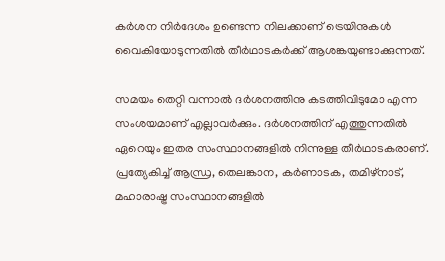കര്‍ശന നിര്‍ദേശം ഉണ്ടെന്ന നിലക്കാണ് ട്രെയിനുകള്‍ വൈകിയോടുന്നതില്‍ തീര്‍ഥാടകര്‍ക്ക് ആശങ്കയുണ്ടാക്കുന്നത്.

സമയം തെറ്റി വന്നാല്‍ ദര്‍ശനത്തിനു കടത്തിവിടുമോ എന്ന സംശയമാണ് എല്ലാവര്‍ക്കും. ദര്‍ശനത്തിന് എത്തുന്നതില്‍ ഏറെയും ഇതര സംസ്ഥാനങ്ങളില്‍ നിന്നുള്ള തീര്‍ഥാടകരാണ്. പ്രത്യേകിച്ച് ആന്ധ്ര, തെലങ്കാന, കര്‍ണാടക, തമിഴ്‌നാട്, മഹാരാഷ്ട്ര സംസ്ഥാനങ്ങളില്‍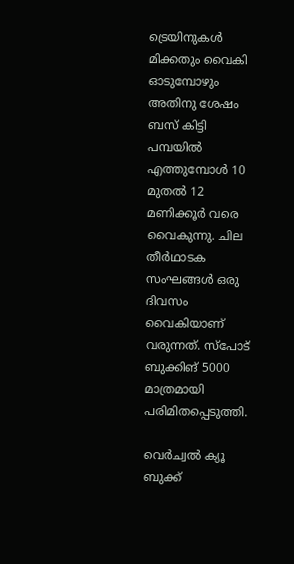ട്രെയിനുകള്‍ മിക്കതും വൈകി ഓടുമ്പോഴും അതിനു ശേഷം ബസ് കിട്ടി പമ്പയില്‍ എത്തുമ്പോള്‍ 10 മുതല്‍ 12 മണിക്കൂര്‍ വരെ വൈകുന്നു. ചില തീര്‍ഥാടക സംഘങ്ങള്‍ ഒരു ദിവസം വൈകിയാണ് വരുന്നത്. സ്‌പോട് ബുക്കിങ് 5000 മാത്രമായി പരിമിതപ്പെടുത്തി.

വെര്‍ച്വല്‍ ക്യൂ ബുക്ക്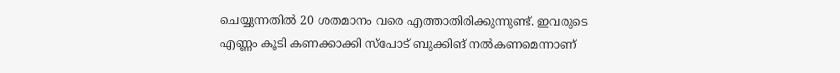ചെയ്യുന്നതില്‍ 20 ശതമാനം വരെ എത്താതിരിക്കുന്നുണ്ട്. ഇവരുടെ എണ്ണം കൂടി കണക്കാക്കി സ്‌പോട് ബുക്കിങ് നല്‍കണമെന്നാണ്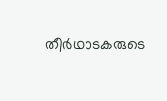തീര്‍ഥാടകരുടെ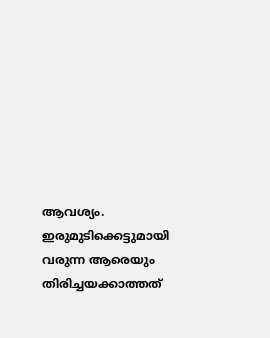ആവശ്യം. ഇരുമുടിക്കെട്ടുമായി വരുന്ന ആരെയും തിരിച്ചയക്കാത്തത്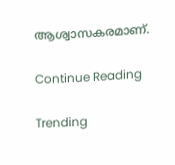ആശ്വാസകരമാണ്.

Continue Reading

Trending